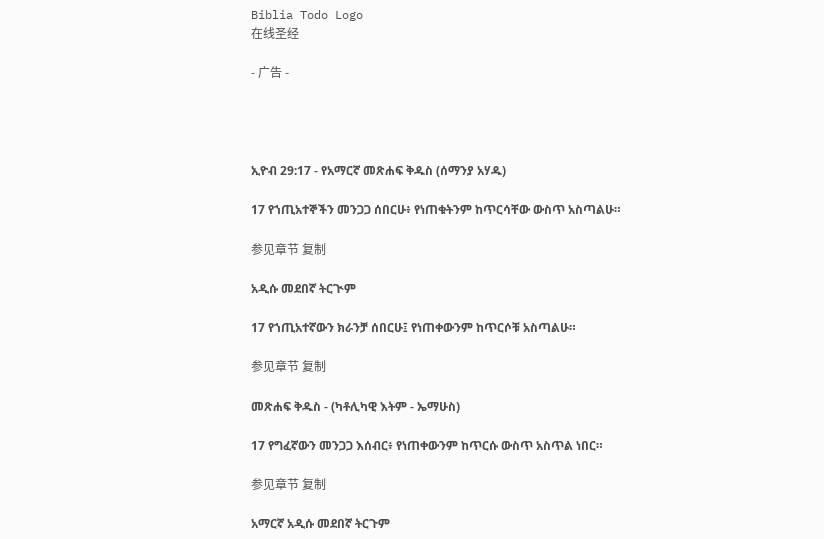Biblia Todo Logo
在线圣经

- 广告 -




ኢዮብ 29:17 - የአማርኛ መጽሐፍ ቅዱስ (ሰማንያ አሃዱ)

17 የኀጢአተኞችን መንጋጋ ሰበርሁ፥ የነጠቁትንም ከጥርሳቸው ውስጥ አስጣልሁ።

参见章节 复制

አዲሱ መደበኛ ትርጒም

17 የኀጢአተኛውን ክራንቻ ሰበርሁ፤ የነጠቀውንም ከጥርሶቹ አስጣልሁ።

参见章节 复制

መጽሐፍ ቅዱስ - (ካቶሊካዊ እትም - ኤማሁስ)

17 የግፈኛውን መንጋጋ እሰብር፥ የነጠቀውንም ከጥርሱ ውስጥ አስጥል ነበር።

参见章节 复制

አማርኛ አዲሱ መደበኛ ትርጉም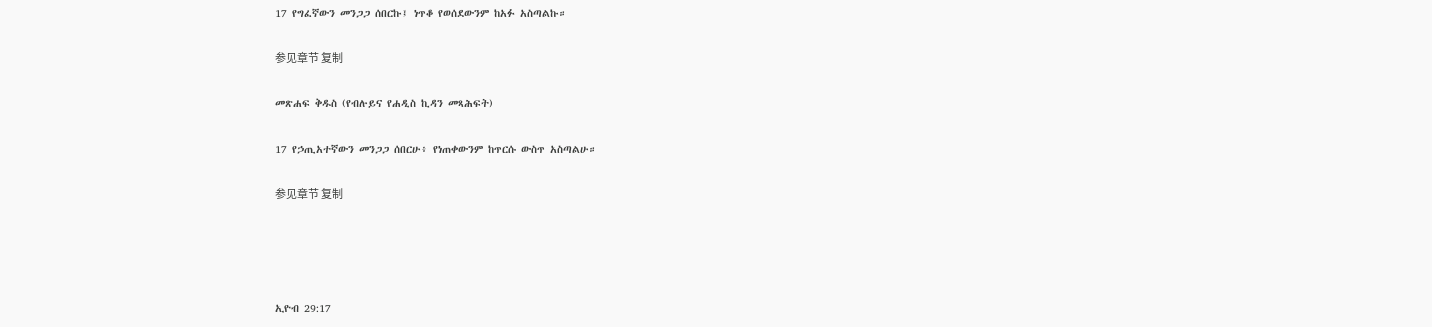17 የግፈኛውን መንጋጋ ሰበርኩ፤ ነጥቆ የወሰደውንም ከአፉ አስጣልኩ።

参见章节 复制

መጽሐፍ ቅዱስ (የብሉይና የሐዲስ ኪዳን መጻሕፍት)

17 የኃጢአተኛውን መንጋጋ ሰበርሁ፥ የነጠቀውንም ከጥርሱ ውስጥ አስጣልሁ።

参见章节 复制




ኢዮብ 29:17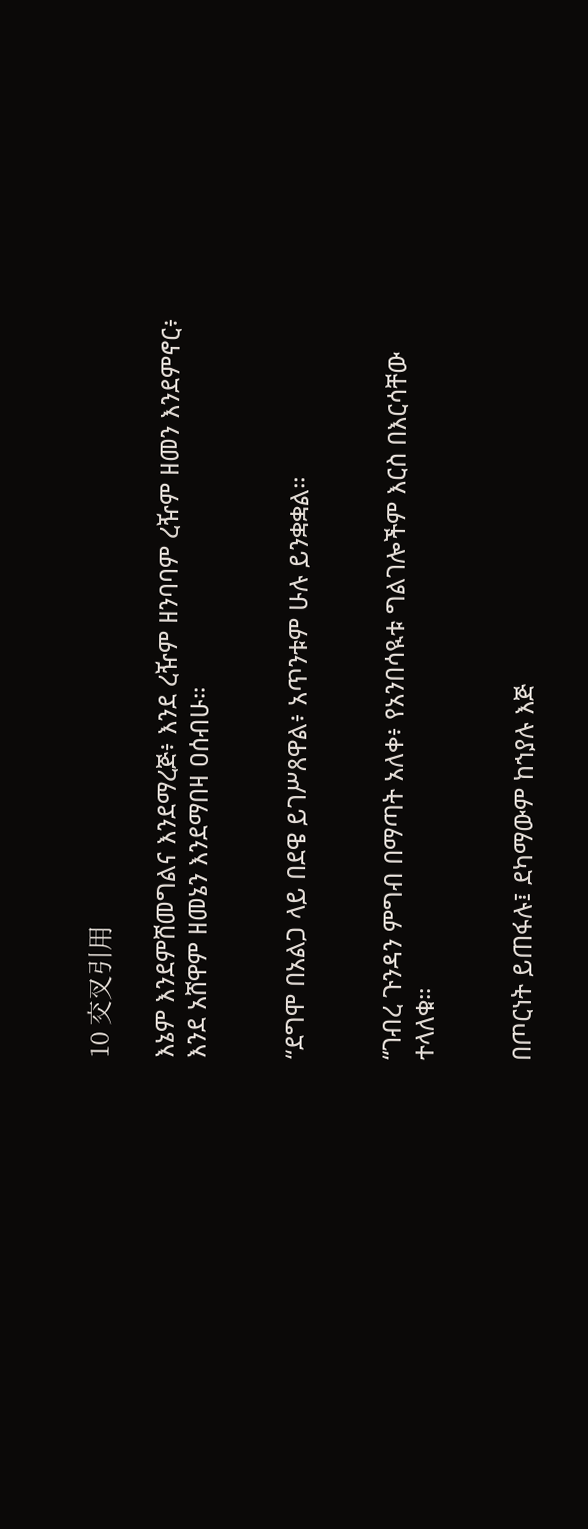10 交叉引用

እኔም እንደምሸመግልና እንደማረጅ፥ እንደ ረዥም ዘንባባም ረዥም ዘመን እንደምኖር፥ እንደ አሸዋም ዘመኔን እንደማበዛ ዐሰብሁ።


“ደግሞ በአልጋ ላይ በደዌ ይገሥጸዋል፥ አጥንቱም ሁሉ ይንቋቋል።


“ገብረ ጉንዳን ምግብ በማጣት አለቀ፥ የአንበሳዪቱ ግልገሎችም እርስ በእርሳቸው ተላለቁ።


በጦርነት ይጠፋሉ፤ ደካማውም ከኀያሉ እጅ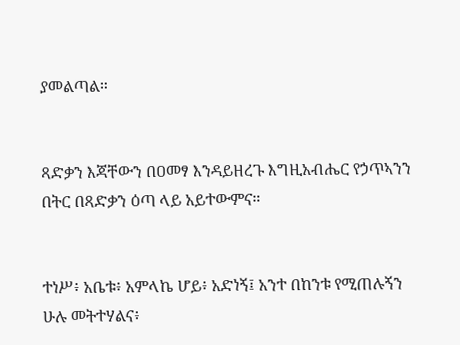ያመልጣል።


ጻድቃን እጃቸውን በዐመፃ እንዳይዘረጉ እግዚአብሔር የኃጥኣንን በትር በጻድቃን ዕጣ ላይ አይተውምና።


ተነሥ፥ አቤቱ፥ አምላኬ ሆይ፥ አድነኝ፤ አንተ በከንቱ የሚጠሉኝን ሁሉ መትተሃልና፥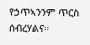የኃጥኣንንም ጥርስ ሰብረሃልና።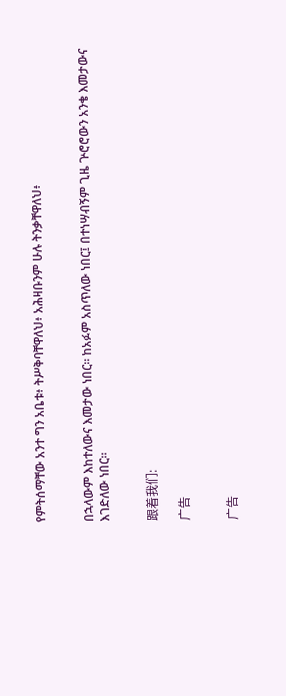የምትሰማቸው አንተ ግን አቤቱ፥ ትሥቅባቸዋለህ፥ አሕዛቡንም ሁሉ ትንቃቸዋለህ፥


በኋላውም እከተለውና እመታው ነበር። ከአፉም አስጥለው ነበር፤ በተነሣብኝም ጊዜ ጕሮሮውን አንቄ እመታውና እገድለው ነበር።


跟着我们:

广告


广告